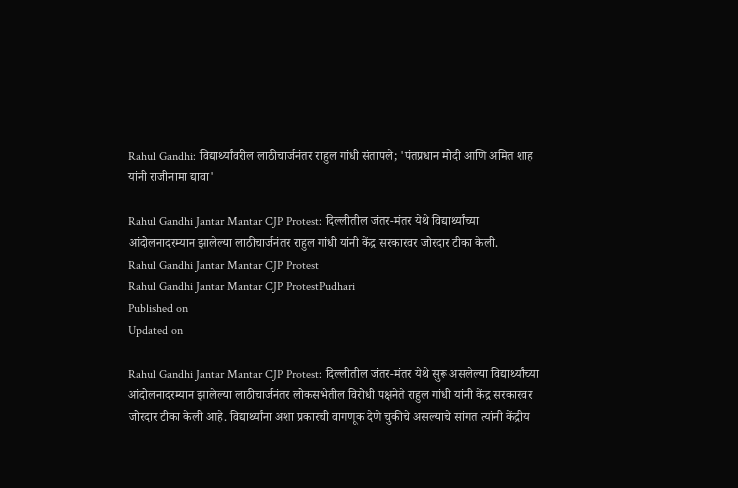Rahul Gandhi: विद्यार्थ्यांवरील लाठीचार्जनंतर राहुल गांधी संतापले; 'पंतप्रधान मोदी आणि अमित शाह यांनी राजीनामा द्यावा'

Rahul Gandhi Jantar Mantar CJP Protest: दिल्लीतील जंतर-मंतर येथे विद्यार्थ्यांच्या आंदोलनादरम्यान झालेल्या लाठीचार्जनंतर राहुल गांधी यांनी केंद्र सरकारवर जोरदार टीका केली.
Rahul Gandhi Jantar Mantar CJP Protest
Rahul Gandhi Jantar Mantar CJP ProtestPudhari
Published on
Updated on

Rahul Gandhi Jantar Mantar CJP Protest: दिल्लीतील जंतर-मंतर येथे सुरू असलेल्या विद्यार्थ्यांच्या आंदोलनादरम्यान झालेल्या लाठीचार्जनंतर लोकसभेतील विरोधी पक्षनेते राहुल गांधी यांनी केंद्र सरकारवर जोरदार टीका केली आहे. विद्यार्थ्यांना अशा प्रकारची वागणूक देणे चुकीचे असल्याचे सांगत त्यांनी केंद्रीय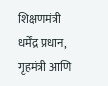शिक्षणमंत्री धर्मेंद्र प्रधान, गृहमंत्री आणि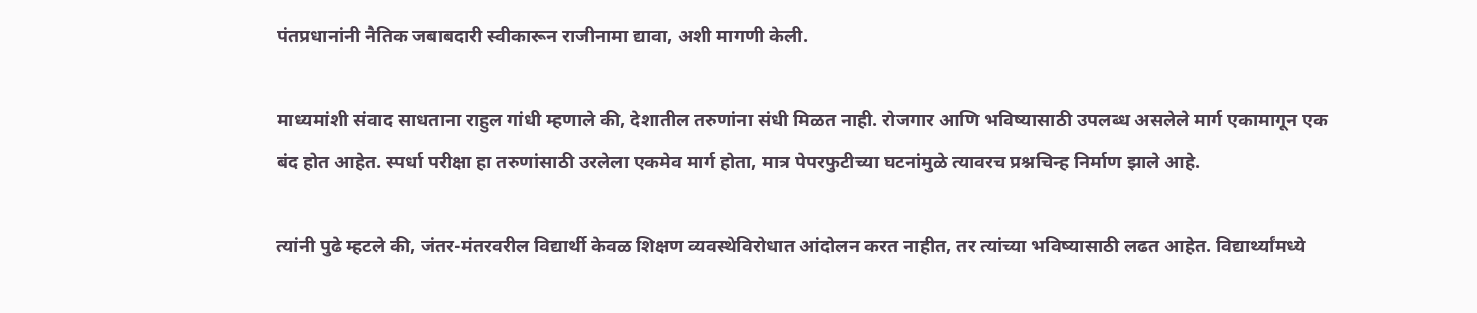पंतप्रधानांनी नैतिक जबाबदारी स्वीकारून राजीनामा द्यावा, अशी मागणी केली.

माध्यमांशी संवाद साधताना राहुल गांधी म्हणाले की, देशातील तरुणांना संधी मिळत नाही. रोजगार आणि भविष्यासाठी उपलब्ध असलेले मार्ग एकामागून एक बंद होत आहेत. स्पर्धा परीक्षा हा तरुणांसाठी उरलेला एकमेव मार्ग होता, मात्र पेपरफुटीच्या घटनांमुळे त्यावरच प्रश्नचिन्ह निर्माण झाले आहे.

त्यांनी पुढे म्हटले की, जंतर-मंतरवरील विद्यार्थी केवळ शिक्षण व्यवस्थेविरोधात आंदोलन करत नाहीत, तर त्यांच्या भविष्यासाठी लढत आहेत. विद्यार्थ्यांमध्ये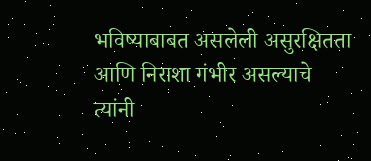भविष्याबाबत असलेली असुरक्षितता आणि निराशा गंभीर असल्याचे त्यांनी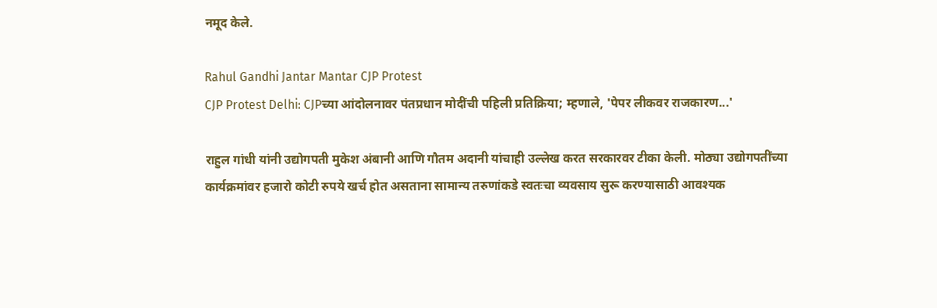नमूद केले.

Rahul Gandhi Jantar Mantar CJP Protest
CJP Protest Delhi: CJPच्या आंदोलनावर पंतप्रधान मोदींची पहिली प्रतिक्रिया; म्हणाले, 'पेपर लीकवर राजकारण...'

राहुल गांधी यांनी उद्योगपती मुकेश अंबानी आणि गौतम अदानी यांचाही उल्लेख करत सरकारवर टीका केली. मोठ्या उद्योगपतींच्या कार्यक्रमांवर हजारो कोटी रुपये खर्च होत असताना सामान्य तरुणांकडे स्वतःचा व्यवसाय सुरू करण्यासाठी आवश्यक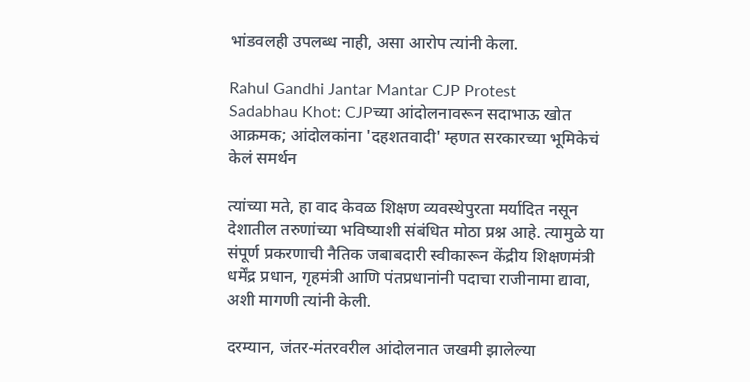भांडवलही उपलब्ध नाही, असा आरोप त्यांनी केला.

Rahul Gandhi Jantar Mantar CJP Protest
Sadabhau Khot: CJPच्या आंदोलनावरून सदाभाऊ खोत आक्रमक; आंदोलकांना 'दहशतवादी' म्हणत सरकारच्या भूमिकेचं केलं समर्थन

त्यांच्या मते, हा वाद केवळ शिक्षण व्यवस्थेपुरता मर्यादित नसून देशातील तरुणांच्या भविष्याशी संबंधित मोठा प्रश्न आहे. त्यामुळे या संपूर्ण प्रकरणाची नैतिक जबाबदारी स्वीकारून केंद्रीय शिक्षणमंत्री धर्मेंद्र प्रधान, गृहमंत्री आणि पंतप्रधानांनी पदाचा राजीनामा द्यावा, अशी मागणी त्यांनी केली.

दरम्यान, जंतर-मंतरवरील आंदोलनात जखमी झालेल्या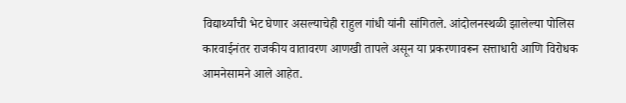विद्यार्थ्यांची भेट घेणार असल्याचेही राहुल गांधी यांनी सांगितले. आंदोलनस्थळी झालेल्या पोलिस कारवाईनंतर राजकीय वातावरण आणखी तापले असून या प्रकरणावरून सत्ताधारी आणि विरोधक आमनेसामने आले आहेत.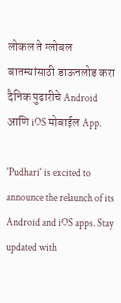लोकल ते ग्लोबल बातम्यांसाठी डाऊनलोड करा दैनिक पुढारीचे Android आणि iOS मोबाईल App.

'Pudhari' is excited to announce the relaunch of its Android and iOS apps. Stay updated with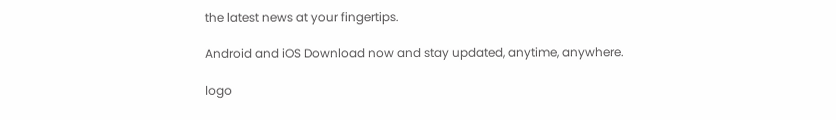the latest news at your fingertips.

Android and iOS Download now and stay updated, anytime, anywhere.

logo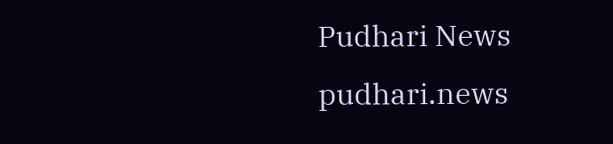Pudhari News
pudhari.news